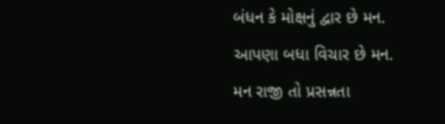બંધન કે મોક્ષનું દ્વાર છે મન.
આપણા બધા વિચાર છે મન.
મન રાજી તો પ્રસન્નતા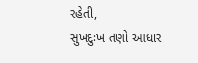રહેતી,
સુખદુઃખ તણો આધાર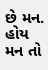છે મન.
હોય મન તો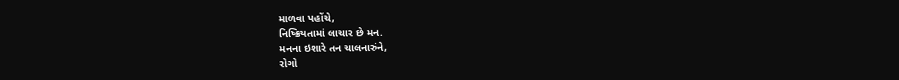માળવા પહોંચે,
નિષ્ક્રિયતામાં લાચાર છે મન.
મનના ઇશારે તન ચાલનારુંને,
રોગો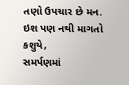તણો ઉપચાર છે મન.
ઇશ પણ નથી માગતો કશુયે,
સમર્પણમાં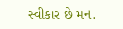સ્વીકાર છે મન.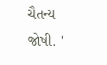ચૈતન્ય જોષી. '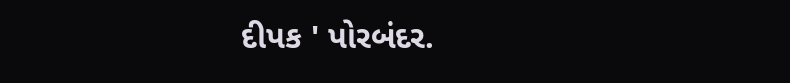દીપક ' પોરબંદર.